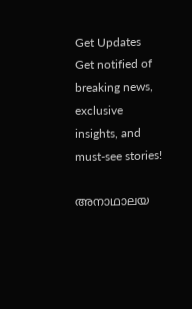Get Updates
Get notified of breaking news, exclusive insights, and must-see stories!

അനാഥാലയ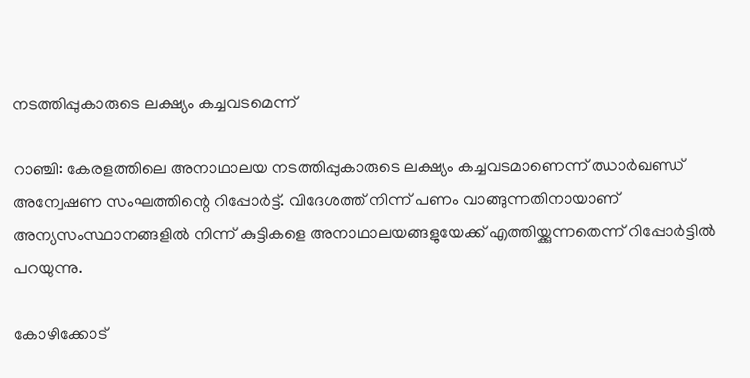നടത്തിപ്പുകാരുടെ ലക്ഷ്യം കച്ചവടമെന്ന്

റാഞ്ചി: കേരളത്തിലെ അനാഥാലയ നടത്തിപ്പുകാരുടെ ലക്ഷ്യം കച്ചവടമാണെന്ന് ഝാര്‍ഖണ്ഡ് അന്വേഷണ സംഘത്തിന്റെ റിപ്പോര്‍ട്ട്. വിദേശത്ത് നിന്ന് പണം വാങ്ങുന്നതിനായാണ് അന്യസംസ്ഥാനങ്ങളില്‍ നിന്ന് കുട്ടികളെ അനാഥാലയങ്ങളുയേക്ക് എത്തിയ്ക്കുന്നതെന്ന് റിപ്പോര്‍ട്ടില്‍ പറയുന്നു.

കോഴിക്കോട്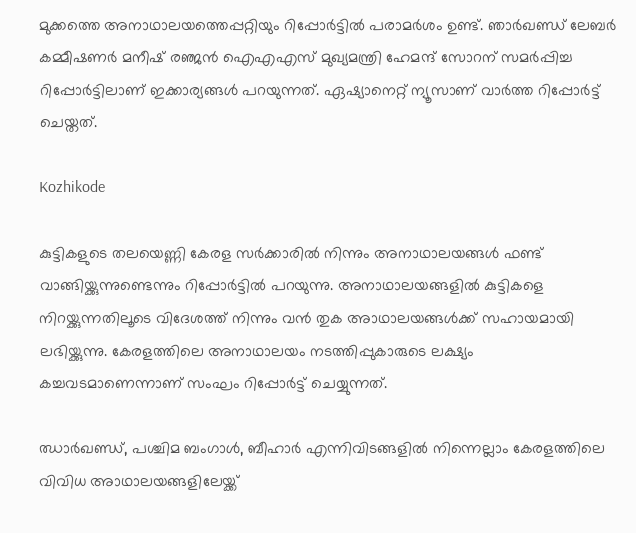മുക്കത്തെ അനാഥാലയത്തെപ്പറ്റിയും റിപ്പോര്‍ട്ടില്‍ പരാമര്‍ശം ഉണ്ട്. ഞാര്‍ഖണ്ഡ് ലേബര്‍ കമ്മീഷണര്‍ മനീഷ് രഞ്ജന്‍ ഐഎഎസ് മുഖ്യമന്ത്രി ഹേമന്ദ് സോറന് സമര്‍പ്പിച്ച റിപ്പോര്‍ട്ടിലാണ് ഇക്കാര്യങ്ങള്‍ പറയുന്നത്. ഏഷ്യാനെറ്റ് ന്യൂസാണ് വാര്‍ത്ത റിപ്പോര്‍ട്ട് ചെയ്തത്.

Kozhikode

കുട്ടികളുടെ തലയെണ്ണി കേരള സര്‍ക്കാരില്‍ നിന്നും അനാഥാലയങ്ങള്‍ ഫണ്ട് വാങ്ങിയ്ക്കുന്നുണ്ടെന്നും റിപ്പോര്‍ട്ടില്‍ പറയുന്നു. അനാഥാലയങ്ങളില്‍ കുട്ടികളെ നിറയ്ക്കുന്നതിലൂടെ വിദേശത്ത് നിന്നും വന്‍ തുക അാഥാലയങ്ങള്‍ക്ക് സഹായമായി ലഭിയ്ക്കുന്നു. കേരളത്തിലെ അനാഥാലയം നടത്തിപ്പുകാരുടെ ലക്ഷ്യം കച്ചവടമാണെന്നാണ് സംഘം റിപ്പോര്‍ട്ട് ചെയ്യുന്നത്.

ഝാര്‍ഖണ്ഡ്, പശ്ചിമ ബംഗാള്‍, ബീഹാര്‍ എന്നിവിടങ്ങളില്‍ നിന്നെല്ലാം കേരളത്തിലെ വിവിധ അാഥാലയങ്ങളിലേയ്ക്ക്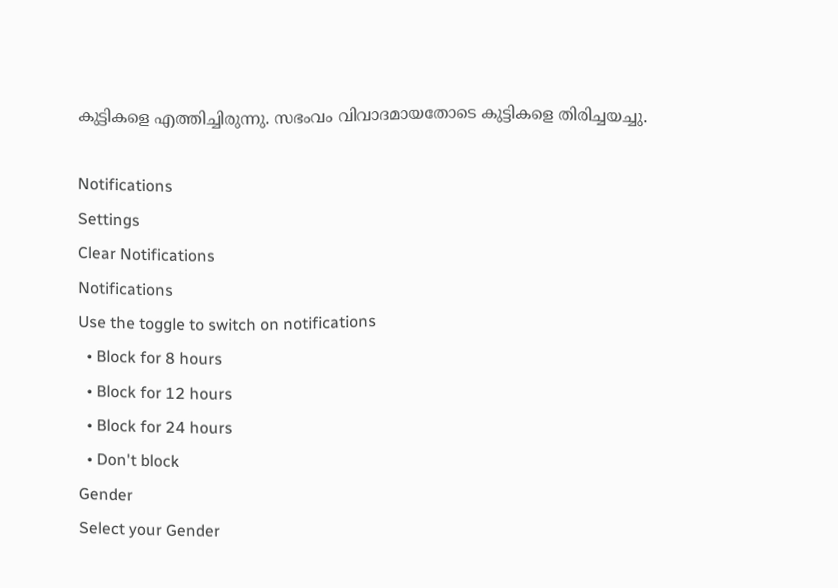കുട്ടികളെ എത്തിച്ചിരുന്നു. സഭംവം വിവാദമായതോടെ കുട്ടികളെ തിരിച്ചയച്ചു.

Notifications
Settings
Clear Notifications
Notifications
Use the toggle to switch on notifications
  • Block for 8 hours
  • Block for 12 hours
  • Block for 24 hours
  • Don't block
Gender
Select your Gender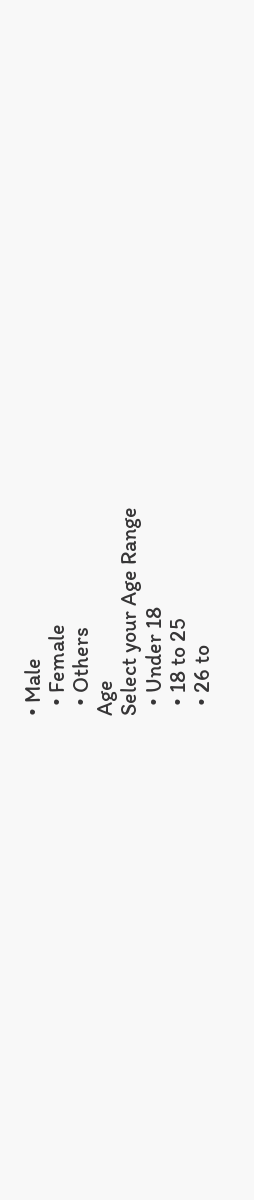• Male
  • Female
  • Others
Age
Select your Age Range
  • Under 18
  • 18 to 25
  • 26 to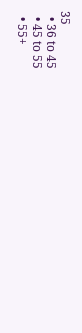35
  • 36 to 45
  • 45 to 55
  • 55+